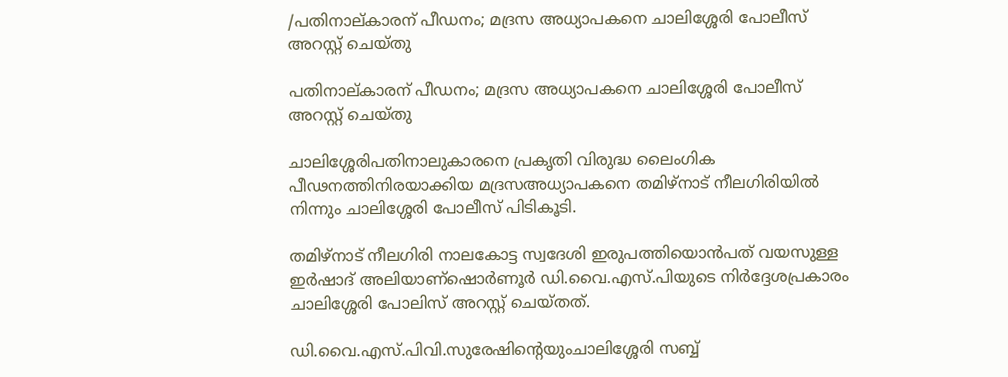/പതിനാല്കാരന് പീഡനം; മദ്രസ അധ്യാപകനെ ചാലിശ്ശേരി പോലീസ്  അറസ്റ്റ് ചെയ്തു

പതിനാല്കാരന് പീഡനം; മദ്രസ അധ്യാപകനെ ചാലിശ്ശേരി പോലീസ്  അറസ്റ്റ് ചെയ്തു

ചാലിശ്ശേരിപതിനാലുകാരനെ പ്രകൃതി വിരുദ്ധ ലൈംഗിക പീഢനത്തിനിരയാക്കിയ മദ്രസഅധ്യാപകനെ തമിഴ്‌നാട് നീലഗിരിയില്‍ നിന്നും ചാലിശ്ശേരി പോലീസ് പിടികൂടി.

തമിഴ്‌നാട് നീലഗിരി നാലകോട്ട സ്വദേശി ഇരുപത്തിയൊന്‍പത് വയസുള്ള ഇര്‍ഷാദ് അലിയാണ്ഷൊര്‍ണൂര്‍ ഡി.വൈ.എസ്.പിയുടെ നിര്‍ദ്ദേശപ്രകാരം ചാലിശ്ശേരി പോലിസ് അറസ്റ്റ് ചെയ്തത്.

ഡി.വൈ.എസ്.പിവി.സുരേഷിന്റെയുംചാലിശ്ശേരി സബ്ബ്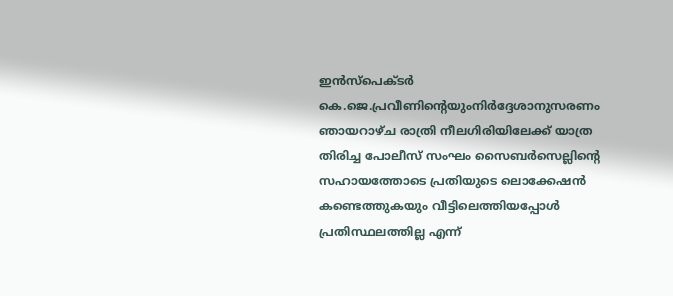ഇൻസ്‌പെക്ടർ കെ.ജെ.പ്രവീണിന്റെയുംനിർദ്ദേശാനുസരണം ഞായറാഴ്ച രാത്രി നീലഗിരിയിലേക്ക് യാത്ര തിരിച്ച പോലീസ് സംഘം സൈബർസെല്ലിന്റെ സഹായത്തോടെ പ്രതിയുടെ ലൊക്കേഷൻ കണ്ടെത്തുകയും വീട്ടിലെത്തിയപ്പോൾ പ്രതിസ്ഥലത്തില്ല എന്ന്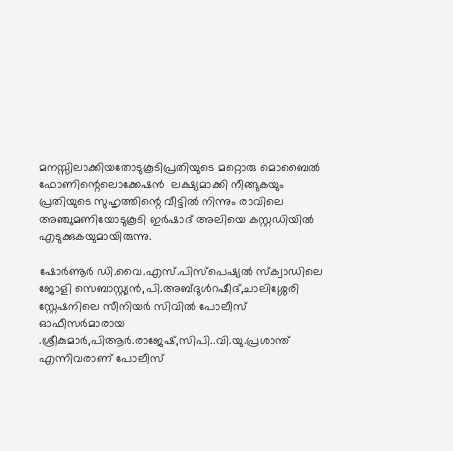മനസ്സിലാക്കിയതോടുകൂടിപ്രതിയുടെ മറ്റൊരു മൊബൈൽ ഫോണിന്റെലൊക്കേഷൻ  ലക്ഷ്യമാക്കി നീങ്ങുകയും പ്രതിയുടെ സുഹൃത്തിന്റെ വീട്ടിൽ നിന്നും രാവിലെ അഞ്ചുമണിയോടുകൂടി ഇർഷാദ് അലിയെ കസ്റ്റഡിയിൽ എടുക്കുകയുമായിരുന്നു.

ഷോർണൂർ ഡി.വൈ.എസ്.പിസ്പെഷ്യൽ സ്ക്വാഡിലെ ജോളി സെബാസ്റ്റ്യൻ,പി.അബ്ദുൾറഷീദ്,ചാലിശ്ശേരി സ്റ്റേഷനിലെ സീനിയർ സിവിൽ പോലീസ് ഓഫീസർമാരായ .ശ്രീകുമാർ,പിആർ.രാജേഷ്,സിപി..വി.യു.പ്രശാന്ത് എന്നിവരാണ് പോലീസ്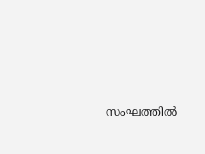സംഘത്തിൽ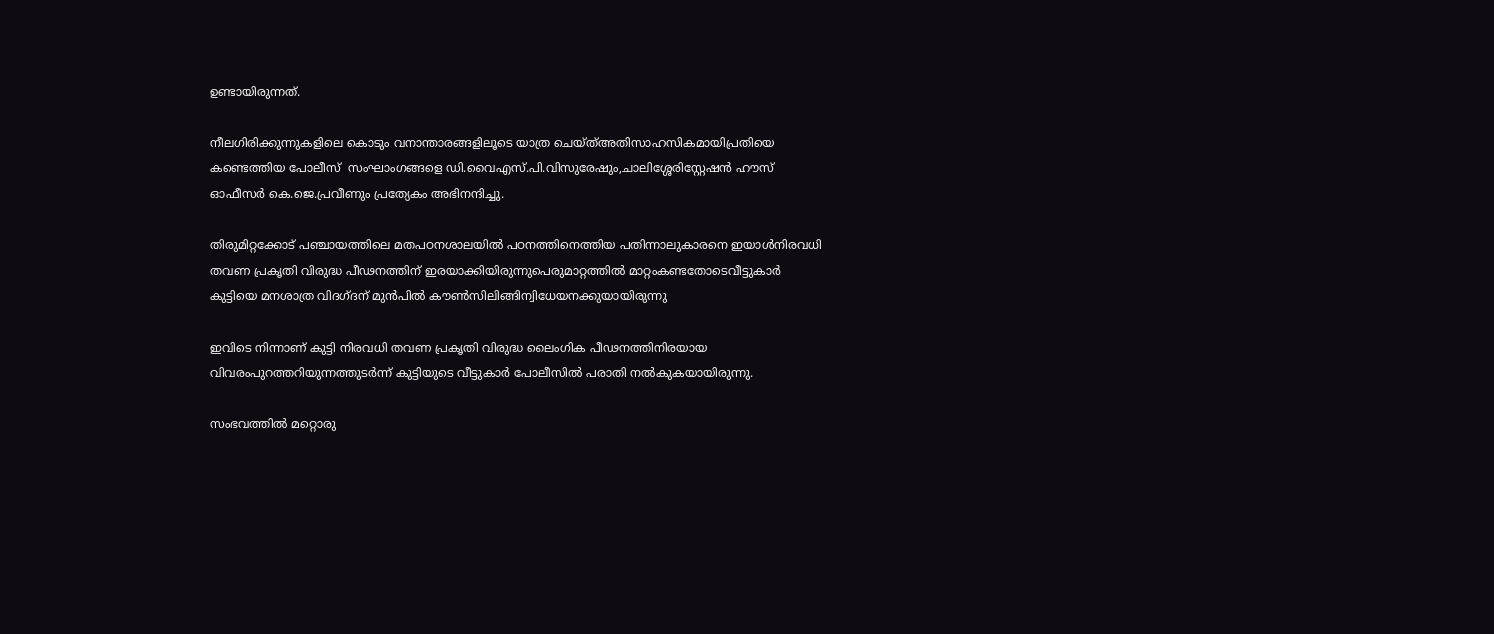ഉണ്ടായിരുന്നത്.

നീലഗിരിക്കുന്നുകളിലെ കൊടും വനാന്താരങ്ങളിലൂടെ യാത്ര ചെയ്ത്അതിസാഹസികമായിപ്രതിയെ കണ്ടെത്തിയ പോലീസ്  സംഘാംഗങ്ങളെ ഡി.വൈഎസ്.പി.വിസുരേഷും,ചാലിശ്ശേരിസ്റ്റേഷൻ ഹൗസ് ഓഫീസർ കെ.ജെ.പ്രവീണും പ്രത്യേകം അഭിനന്ദിച്ചു.

തിരുമിറ്റക്കോട് പഞ്ചായത്തിലെ മതപഠനശാലയില്‍ പഠനത്തിനെത്തിയ പതിന്നാലുകാരനെ ഇയാള്‍നിരവധി തവണ പ്രകൃതി വിരുദ്ധ പീഢനത്തിന് ഇരയാക്കിയിരുന്നുപെരുമാറ്റത്തില്‍ മാറ്റംകണ്ടതോടെവീട്ടുകാര്‍ കുട്ടിയെ മനശാത്ര വിദഗ്ദന് മുന്‍പില്‍ കൗണ്‍സിലിങ്ങിന്വിധേയനക്കുയായിരുന്നു

ഇവിടെ നിന്നാണ് കുട്ടി നിരവധി തവണ പ്രകൃതി വിരുദ്ധ ലൈംഗിക പീഢനത്തിനിരയായ വിവരംപുറത്തറിയുന്നത്തുടര്‍ന്ന് കുട്ടിയുടെ വീട്ടുകാര്‍ പോലീസില്‍ പരാതി നല്‍കുകയായിരുന്നു.

സംഭവത്തില്‍ മറ്റൊരു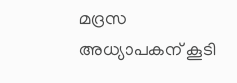മദ്രസ അധ്യാപകന് കൂടി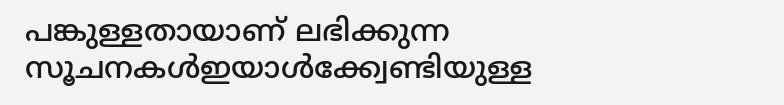പങ്കുള്ളതായാണ് ലഭിക്കുന്ന സൂചനകള്‍ഇയാള്‍ക്ക്വേണ്ടിയുള്ള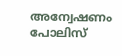അന്വേഷണം പോലിസ്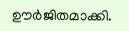ഊര്‍ജിതമാക്കി.